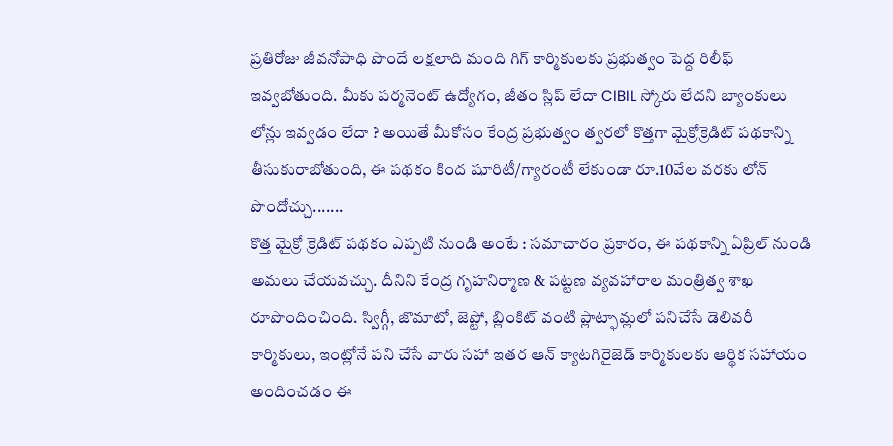ప్రతిరోజు జీవనోపాధి పొందే లక్షలాది మంది గిగ్ కార్మికులకు ప్రభుత్వం పెద్ద రిలీఫ్ ఇవ్వబోతుంది. మీకు పర్మనెంట్ ఉద్యోగం, జీతం స్లిప్ లేదా CIBIL స్కోరు లేదని బ్యాంకులు లోన్లు ఇవ్వడం లేదా ? అయితే మీకోసం కేంద్ర ప్రభుత్వం త్వరలో కొత్తగా మైక్రోక్రెడిట్ పథకాన్ని తీసుకురాబోతుంది, ఈ పథకం కింద షూరిటీ/గ్యారంటీ లేకుండా రూ.10వేల వరకు లోన్ పొందోచ్చు.......
కొత్త మైక్రో క్రెడిట్ పథకం ఎప్పటి నుండి అంటే : సమాచారం ప్రకారం, ఈ పథకాన్ని ఏప్రిల్ నుండి అమలు చేయవచ్చు. దీనిని కేంద్ర గృహనిర్మాణ & పట్టణ వ్యవహారాల మంత్రిత్వ శాఖ రూపొందించింది. స్విగ్గీ, జొమాటో, జెప్టో, బ్లింకిట్ వంటి ప్లాట్ఫామ్లలో పనిచేసే డెలివరీ కార్మికులు, ఇంట్లోనే పని చేసే వారు సహా ఇతర ఆన్ క్యాటగిరైజెడ్ కార్మికులకు ఆర్థిక సహాయం అందించడం ఈ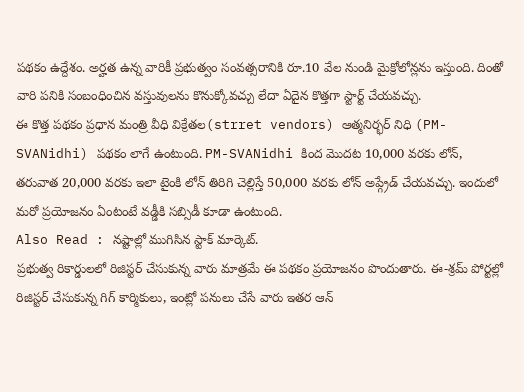పథకం ఉద్దేశం. అర్హత ఉన్న వారికీ ప్రభుత్వం సంవత్సరానికి రూ.10 వేల నుండి మైక్రోలోన్లను ఇస్తుంది. దింతో వారి పనికి సంబంధించిన వస్తువులను కొనుక్కోవచ్చు లేదా ఏదైన కొత్తగా స్టార్ట్ చేయవచ్చు.
ఈ కొత్త పథకం ప్రధాన మంత్రి వీధి విక్రేతల(strret vendors) ఆత్మనిర్భర్ నిధి (PM-SVANidhi) పథకం లాగే ఉంటుంది. PM-SVANidhi కింద మొదట 10,000 వరకు లోన్, తరువాత 20,000 వరకు ఇలా టైంకి లోన్ తిరిగి చెల్లిస్తే 50,000 వరకు లోన్ అప్గ్రేడ్ చేయవచ్చు. ఇందులో మరో ప్రయోజనం ఏంటంటే వడ్డీకి సబ్సిడీ కూడా ఉంటుంది.
Also Read : నష్టాల్లో ముగిసిన స్టాక్ మార్కెట్.
ప్రభుత్వ రికార్డులలో రిజిస్టర్ చేసుకున్న వారు మాత్రమే ఈ పథకం ప్రయోజనం పొందుతారు. ఈ-శ్రమ్ పోర్టల్లో రిజిస్టర్ చేసుకున్న గిగ్ కార్మికులు, ఇంట్లో పనులు చేసే వారు ఇతర ఆన్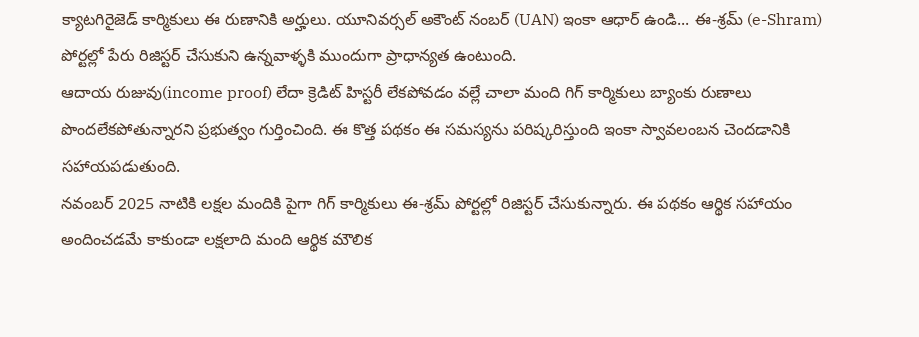క్యాటగిరైజెడ్ కార్మికులు ఈ రుణానికి అర్హులు. యూనివర్సల్ అకౌంట్ నంబర్ (UAN) ఇంకా ఆధార్ ఉండి... ఈ-శ్రమ్ (e-Shram) పోర్టల్లో పేరు రిజిస్టర్ చేసుకుని ఉన్నవాళ్ళకి ముందుగా ప్రాధాన్యత ఉంటుంది.
ఆదాయ రుజువు(income proof) లేదా క్రెడిట్ హిస్టరీ లేకపోవడం వల్లే చాలా మంది గిగ్ కార్మికులు బ్యాంకు రుణాలు పొందలేకపోతున్నారని ప్రభుత్వం గుర్తించింది. ఈ కొత్త పథకం ఈ సమస్యను పరిష్కరిస్తుంది ఇంకా స్వావలంబన చెందడానికి సహాయపడుతుంది.
నవంబర్ 2025 నాటికి లక్షల మందికి పైగా గిగ్ కార్మికులు ఈ-శ్రమ్ పోర్టల్లో రిజిస్టర్ చేసుకున్నారు. ఈ పథకం ఆర్థిక సహాయం అందించడమే కాకుండా లక్షలాది మంది ఆర్థిక మౌలిక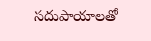సదుపాయాలతో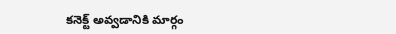కనెక్ట్ అవ్వడానికి మార్గం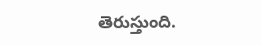తెరుస్తుంది.